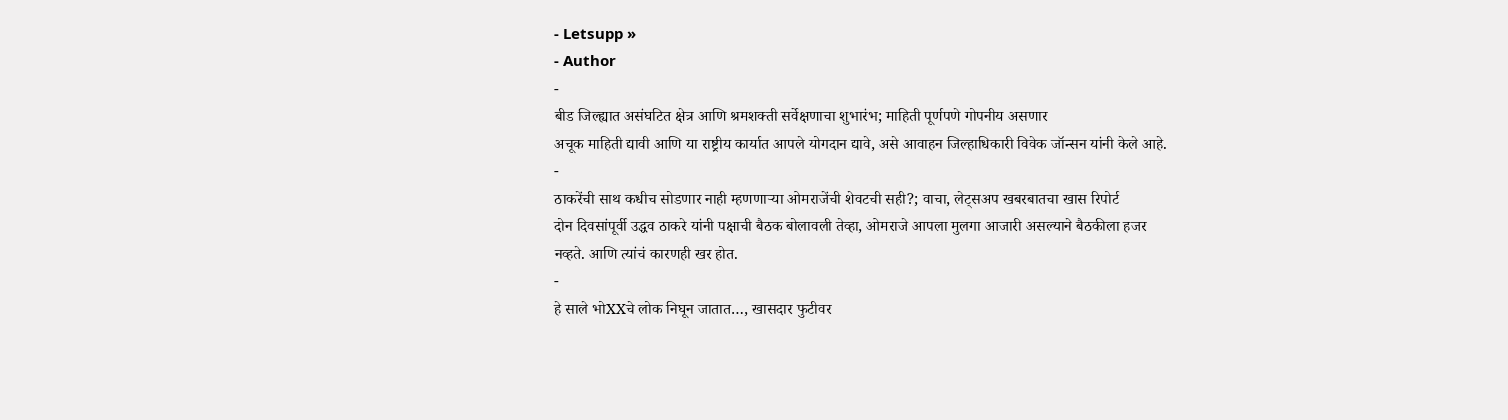- Letsupp »
- Author
-
बीड जिल्ह्यात असंघटित क्षेत्र आणि श्रमशक्ती सर्वेक्षणाचा शुभारंभ; माहिती पूर्णपणे गोपनीय असणार
अचूक माहिती द्यावी आणि या राष्ट्रीय कार्यात आपले योगदान द्यावे, असे आवाहन जिल्हाधिकारी विवेक जॉन्सन यांनी केले आहे.
-
ठाकरेंची साथ कधीच सोडणार नाही म्हणणाऱ्या ओमराजेंची शेवटची सही?; वाचा, लेट्सअप खबरबातचा खास रिपोर्ट
दोन दिवसांपूर्वी उद्धव ठाकरे यांनी पक्षाची बैठक बोलावली तेव्हा, ओमराजे आपला मुलगा आजारी असल्याने बैठकीला हजर नव्हते. आणि त्यांचं कारणही खर होत.
-
हे साले भोXXचे लोक निघून जातात…, खासदार फुटीवर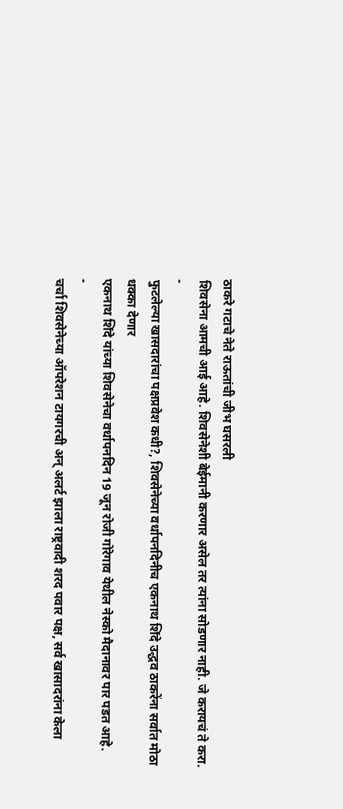ठाकरे गटाचे नेते राऊतांची जीभ घसरली
शिवसेना आमची आई आहे. शिवसेनेशी बेईमानी करणार असेल तर त्यांना सोडणार नाही. जे करायचं ते करा.
-
फुटलेल्या खासदारांचा पक्षप्रवेश कधी?, शिवसेनेच्या वर्धापनदिनीच एकनाथ शिंदे उद्धव ठाकरेंना सर्वात मोठा धक्का देणार
एकनाथ शिंदे यांच्या शिवसेनेचा वर्धापनदिन 19 जून रोजी गोरेगाव येथील नेस्को मैदानावर पार पडत आहे.
-
चर्चा शिवसेनेच्या ऑपरेशन टायगरची अन् अलर्ट झाला राष्ट्रवादी शरद पवार पक्ष, सर्व खासादरांना केला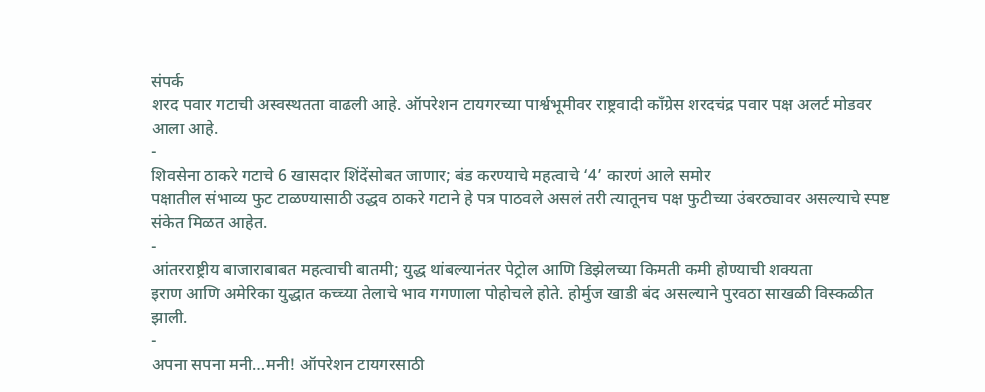संपर्क
शरद पवार गटाची अस्वस्थतता वाढली आहे. ऑपरेशन टायगरच्या पार्श्वभूमीवर राष्ट्रवादी काँग्रेस शरदचंद्र पवार पक्ष अलर्ट मोडवर आला आहे.
-
शिवसेना ठाकरे गटाचे 6 खासदार शिंदेंसोबत जाणार; बंड करण्याचे महत्वाचे ‘4’ कारणं आले समोर
पक्षातील संभाव्य फुट टाळण्यासाठी उद्धव ठाकरे गटाने हे पत्र पाठवले असलं तरी त्यातूनच पक्ष फुटीच्या उंबरठ्यावर असल्याचे स्पष्ट संकेत मिळत आहेत.
-
आंतरराष्ट्रीय बाजाराबाबत महत्वाची बातमी; युद्ध थांबल्यानंतर पेट्रोल आणि डिझेलच्या किमती कमी होण्याची शक्यता
इराण आणि अमेरिका युद्धात कच्च्या तेलाचे भाव गगणाला पोहोचले होते. होर्मुज खाडी बंद असल्याने पुरवठा साखळी विस्कळीत झाली.
-
अपना सपना मनी…मनी! ऑपरेशन टायगरसाठी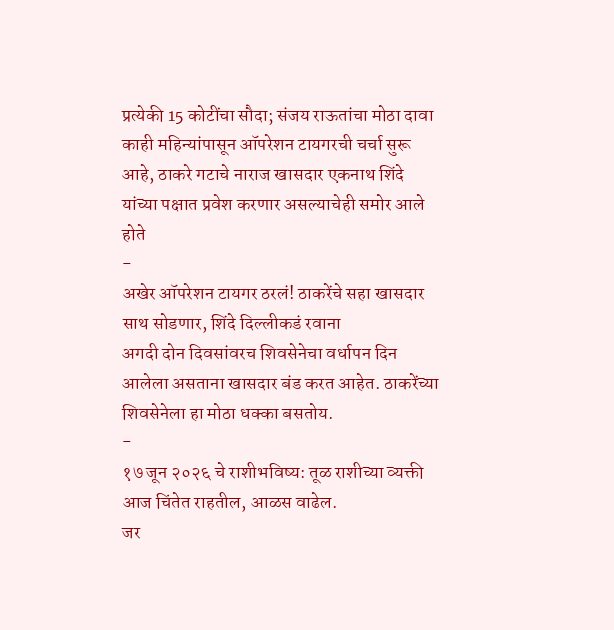प्रत्येकी 15 कोटींचा सौदा; संजय राऊतांचा मोठा दावा
काही महिन्यांपासून ऑपरेशन टायगरची चर्चा सुरू आहे, ठाकरे गटाचे नाराज खासदार एकनाथ शिंदे यांच्या पक्षात प्रवेश करणार असल्याचेही समोर आले होते
-
अखेर ऑपरेशन टायगर ठरलं! ठाकरेंचे सहा खासदार साथ सोडणार, शिंदे दिल्लीकडं रवाना
अगदी दोन दिवसांवरच शिवसेनेचा वर्धापन दिन आलेला असताना खासदार बंड करत आहेत. ठाकरेंच्या शिवसेनेला हा मोठा धक्का बसतोय.
-
१७ जून २०२६ चे राशीभविष्य: तूळ राशीच्या व्यक्ती आज चिंतेत राहतील, आळस वाढेल.
जर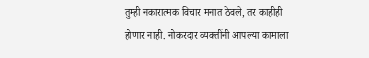तुम्ही नकारात्मक विचार मनात ठेवले, तर काहीही होणार नाही. नोकरदार व्यक्तींनी आपल्या कामाला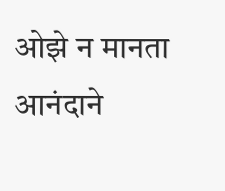ओझे न मानता आनंदाने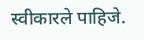स्वीकारले पाहिजे.